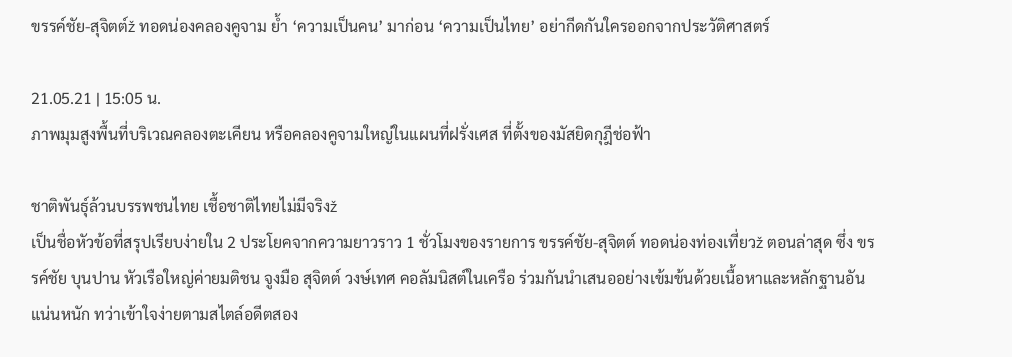ขรรค์ชัย-สุจิตต์ž ทอดน่องคลองคูจาม ย้ำ ‘ความเป็นคน’ มาก่อน ‘ความเป็นไทย’ อย่ากีดกันใครออกจากประวัติศาสตร์

21.05.21 | 15:05 น.
ภาพมุมสูงพื้นที่บริเวณคลองตะเคียน หรือคลองคูจามใหญ่ในแผนที่ฝรั่งเศส ที่ตั้งของมัสยิดกุฎีช่อฟ้า

ชาติพันธุ์ล้วนบรรพชนไทย เชื้อชาติไทยไม่มีจริงž
เป็นชื่อหัวข้อที่สรุปเรียบง่ายใน 2 ประโยคจากความยาวราว 1 ชั่วโมงของรายการ ขรรค์ชัย-สุจิตต์ ทอดน่องท่องเที่ยวž ตอนล่าสุด ซึ่ง ขรรค์ชัย บุนปาน หัวเรือใหญ่ค่ายมติชน จูงมือ สุจิตต์ วงษ์เทศ คอลัมนิสต์ในเครือ ร่วมกันนำเสนออย่างเข้มข้นด้วยเนื้อหาและหลักฐานอันแน่นหนัก ทว่าเข้าใจง่ายตามสไตล์อดีตสอง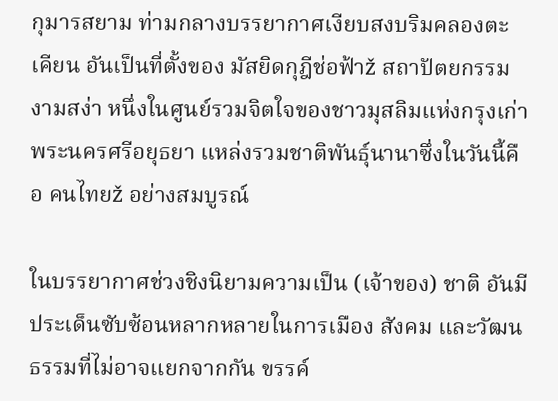กุมารสยาม ท่ามกลางบรรยากาศเงียบสงบริมคลองตะเคียน อันเป็นที่ตั้งของ มัสยิดกุฎีช่อฟ้าž สถาปัตยกรรมงามสง่า หนึ่งในศูนย์รวมจิตใจของชาวมุสลิมแห่งกรุงเก่า พระนครศรีอยุธยา แหล่งรวมชาติพันธุ์นานาซึ่งในวันนี้คือ คนไทยž อย่างสมบูรณ์

ในบรรยากาศช่วงชิงนิยามความเป็น (เจ้าของ) ชาติ อันมีประเด็นซับซ้อนหลากหลายในการเมือง สังคม และวัฒนธรรมที่ไม่อาจแยกจากกัน ขรรค์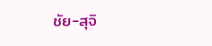ชัย-สุจิ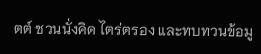ตต์ ชวนนั่งคิด ไตร่ตรอง และทบทวนข้อมู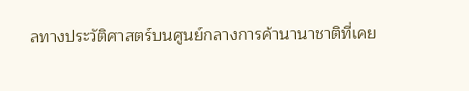ลทางประวัติศาสตร์บนศูนย์กลางการค้านานาชาติที่เคย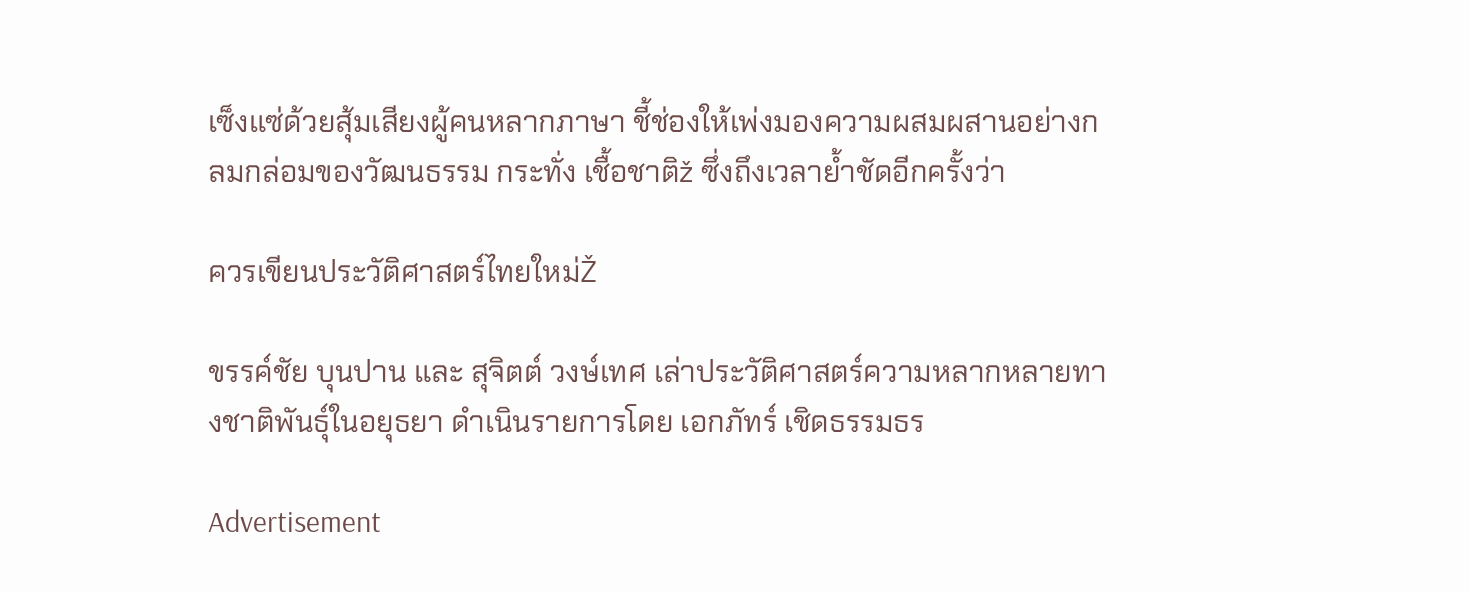เซ็งแซ่ด้วยสุ้มเสียงผู้คนหลากภาษา ชี้ช่องให้เพ่งมองความผสมผสานอย่างกลมกล่อมของวัฒนธรรม กระทั่ง เชื้อชาติž ซึ่งถึงเวลาย้ำชัดอีกครั้งว่า

ควรเขียนประวัติศาสตร์ไทยใหม่Ž

ขรรค์ชัย บุนปาน และ สุจิตต์ วงษ์เทศ เล่าประวัติศาสตร์ความหลากหลายทางชาติพันธ์ุในอยุธยา ดำเนินรายการโดย เอกภัทร์ เชิดธรรมธร

Advertisement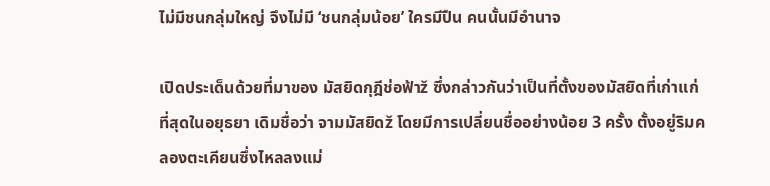ไม่มีชนกลุ่มใหญ่ จึงไม่มี ‘ชนกลุ่มน้อย’ ใครมีปืน คนนั้นมีอำนาจ

เปิดประเด็นด้วยที่มาของ มัสยิดกุฎีช่อฟ้าž ซึ่งกล่าวกันว่าเป็นที่ตั้งของมัสยิดที่เก่าแก่ที่สุดในอยุธยา เดิมชื่อว่า จามมัสยิดž โดยมีการเปลี่ยนชื่ออย่างน้อย 3 ครั้ง ตั้งอยู่ริมคลองตะเคียนซึ่งไหลลงแม่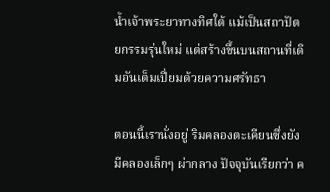น้ำเจ้าพระยาทางทิศใต้ แม้เป็นสถาปัตยกรรมรุ่นใหม่ แต่สร้างขึ้นบนสถานที่เดิมอันเต็มเปี่ยมด้วยความศรัทธา

ตอนนี้เรานั่งอยู่ ริมคลองตะเคียนซึ่งยังมีคลองเล็กๆ ผ่ากลาง ปัจจุบันเรียกว่า ค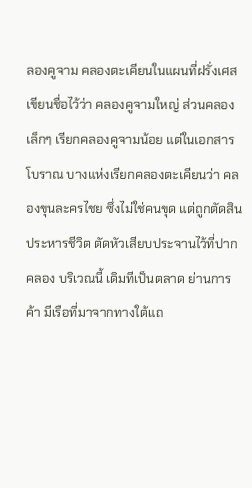ลองคูจาม คลองตะเคียนในแผนที่ฝรั่งเศส เขียนชื่อไว้ว่า คลองคูจามใหญ่ ส่วนคลองเล็กๆ เรียกคลองคูจามน้อย แต่ในเอกสารโบราณ บางแห่งเรียกคลองตะเคียนว่า คลองขุนละครไชย ซึ่งไม่ใช่คนขุด แต่ถูกตัดสินประหารชีวิต ตัดหัวเสียบประจานไว้ที่ปากคลอง บริเวณนี้ เดิมทีเป็นตลาด ย่านการค้า มีเรือที่มาจากทางใต้แถ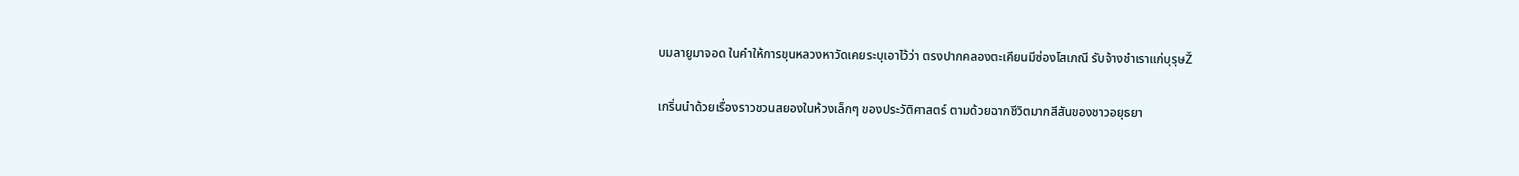บมลายูมาจอด ในคำให้การขุนหลวงหาวัดเคยระบุเอาไว้ว่า ตรงปากคลองตะเคียนมีซ่องโสเภณี รับจ้างชำเราแก่บุรุษŽ

เกริ่นนำด้วยเรื่องราวชวนสยองในห้วงเล็กๆ ของประวัติศาสตร์ ตามด้วยฉากชีวิตมากสีสันของชาวอยุธยา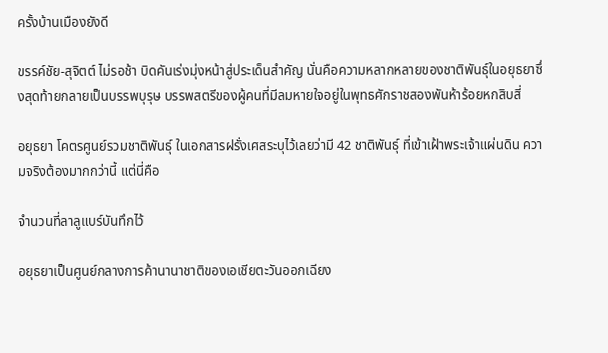ครั้งบ้านเมืองยังดี

ขรรค์ชัย-สุจิตต์ ไม่รอช้า บิดคันเร่งมุ่งหน้าสู่ประเด็นสำคัญ นั่นคือความหลากหลายของชาติพันธุ์ในอยุธยาซึ่งสุดท้ายกลายเป็นบรรพบุรุษ บรรพสตรีของผู้คนที่มีลมหายใจอยู่ในพุทธศักราชสองพันห้าร้อยหกสิบสี่

อยุธยา โคตรศูนย์รวมชาติพันธุ์ ในเอกสารฝรั่งเศสระบุไว้เลยว่ามี 42 ชาติพันธุ์ ที่เข้าเฝ้าพระเจ้าแผ่นดิน ความจริงต้องมากกว่านี้ แต่นี่คือ

จำนวนที่ลาลูแบร์บันทึกไว้

อยุธยาเป็นศูนย์กลางการค้านานาชาติของเอเชียตะวันออกเฉียง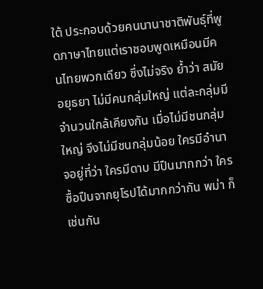ใต้ ประกอบด้วยคนนานาชาติพันธุ์ที่พูดภาษาไทยแต่เราชอบพูดเหมือนมีคนไทยพวกเดียว ซึ่งไม่จริง ย้ำว่า สมัยอยุธยา ไม่มีคนกลุ่มใหญ่ แต่ละกลุ่มมีจำนวนใกล้เคียงกัน เมื่อไม่มีชนกลุ่มใหญ่ จึงไม่มีชนกลุ่มน้อย ใครมีอำนาจอยู่ที่ว่า ใครมีดาบ มีปืนมากกว่า ใครซื้อปืนจากยุโรปได้มากกว่ากัน พม่า ก็เช่นกัน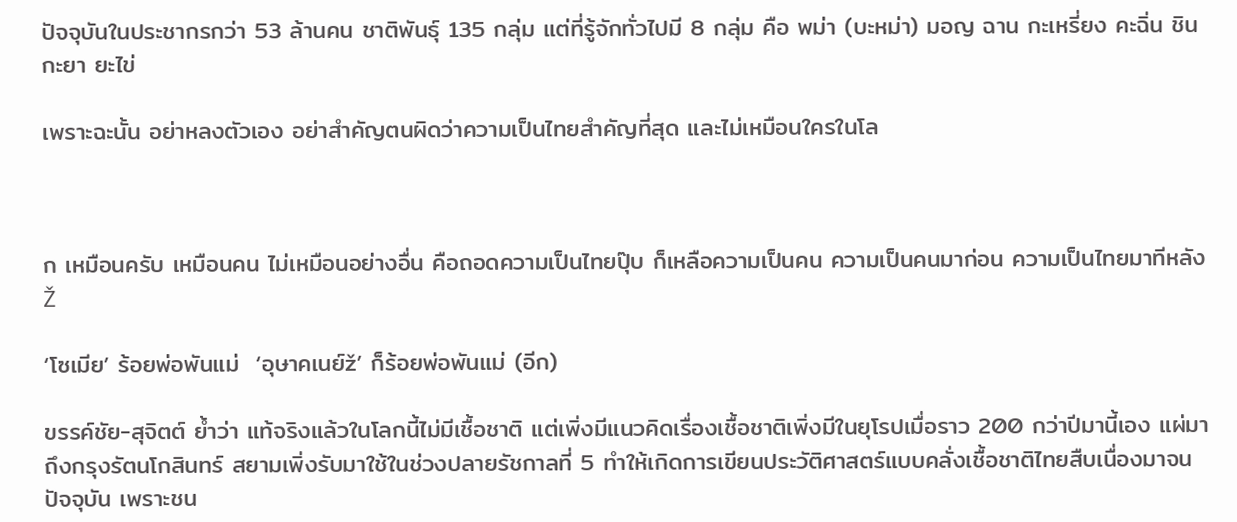ปัจจุบันในประชากรกว่า 53 ล้านคน ชาติพันธุ์ 135 กลุ่ม แต่ที่รู้จักทั่วไปมี 8 กลุ่ม คือ พม่า (บะหม่า) มอญ ฉาน กะเหรี่ยง คะฉิ่น ชิน กะยา ยะไข่

เพราะฉะนั้น อย่าหลงตัวเอง อย่าสำคัญตนผิดว่าความเป็นไทยสำคัญที่สุด และไม่เหมือนใครในโล



ก เหมือนครับ เหมือนคน ไม่เหมือนอย่างอื่น คือถอดความเป็นไทยปุ๊บ ก็เหลือความเป็นคน ความเป็นคนมาก่อน ความเป็นไทยมาทีหลังŽ

‘โซเมีย’ ร้อยพ่อพันแม่  ‘อุษาคเนย์ž’ ก็ร้อยพ่อพันแม่ (อีก)

ขรรค์ชัย-สุจิตต์ ย้ำว่า แท้จริงแล้วในโลกนี้ไม่มีเชื้อชาติ แต่เพิ่งมีแนวคิดเรื่องเชื้อชาติเพิ่งมีในยุโรปเมื่อราว 200 กว่าปีมานี้เอง แผ่มาถึงกรุงรัตนโกสินทร์ สยามเพิ่งรับมาใช้ในช่วงปลายรัชกาลที่ 5 ทำให้เกิดการเขียนประวัติศาสตร์แบบคลั่งเชื้อชาติไทยสืบเนื่องมาจนปัจจุบัน เพราะชน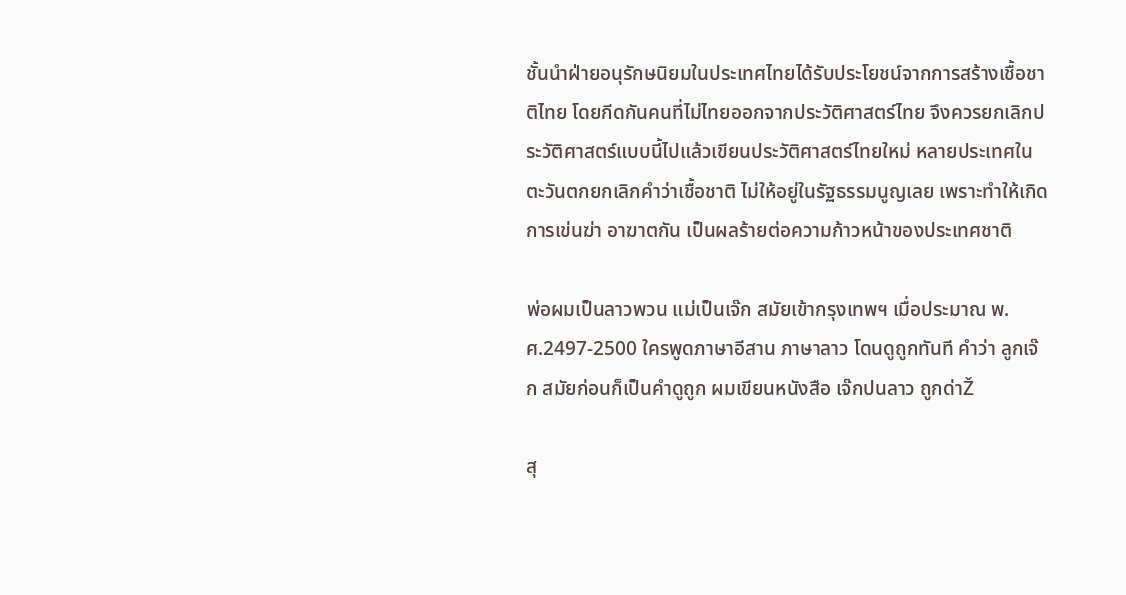ชั้นนำฝ่ายอนุรักษนิยมในประเทศไทยได้รับประโยชน์จากการสร้างเชื้อชาติไทย โดยกีดกันคนที่ไม่ไทยออกจากประวัติศาสตร์ไทย จึงควรยกเลิกประวัติศาสตร์แบบนี้ไปแล้วเขียนประวัติศาสตร์ไทยใหม่ หลายประเทศในตะวันตกยกเลิกคำว่าเชื้อชาติ ไม่ให้อยู่ในรัฐธรรมนูญเลย เพราะทำให้เกิดการเข่นฆ่า อาฆาตกัน เป็นผลร้ายต่อความก้าวหน้าของประเทศชาติ

พ่อผมเป็นลาวพวน แม่เป็นเจ๊ก สมัยเข้ากรุงเทพฯ เมื่อประมาณ พ.ศ.2497-2500 ใครพูดภาษาอีสาน ภาษาลาว โดนดูถูกทันที คำว่า ลูกเจ๊ก สมัยก่อนก็เป็นคำดูถูก ผมเขียนหนังสือ เจ๊กปนลาว ถูกด่าŽ

สุ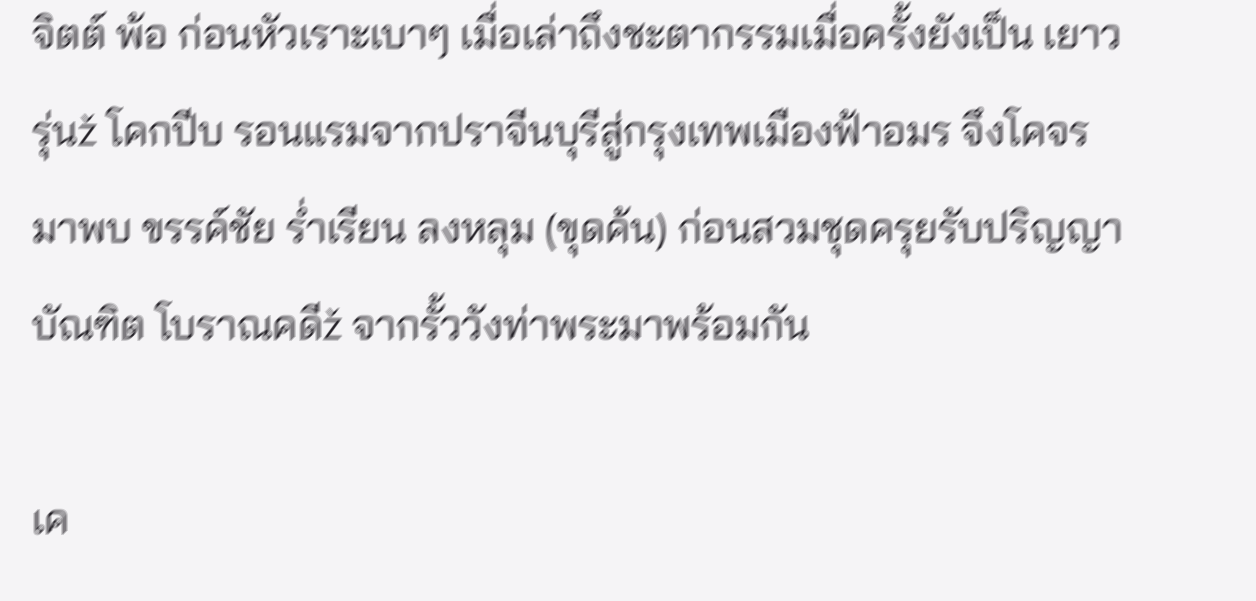จิตต์ พ้อ ก่อนหัวเราะเบาๆ เมื่อเล่าถึงชะตากรรมเมื่อครั้งยังเป็น เยาวรุ่นž โคกปีบ รอนแรมจากปราจีนบุรีสู่กรุงเทพเมืองฟ้าอมร จึงโคจรมาพบ ขรรค์ชัย ร่ำเรียน ลงหลุม (ขุดค้น) ก่อนสวมชุดครุยรับปริญญาบัณฑิต โบราณคดีž จากรั้ววังท่าพระมาพร้อมกัน

เค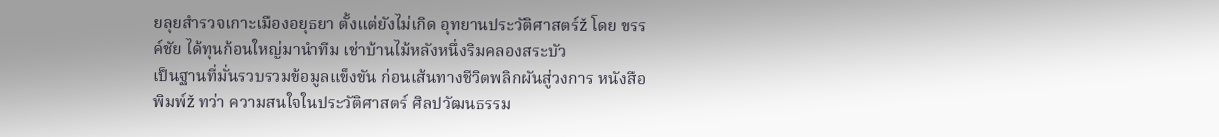ยลุยสำรวจเกาะเมืองอยุธยา ตั้งแต่ยังไม่เกิด อุทยานประวัติศาสตร์ž โดย ขรรค์ชัย ได้ทุนก้อนใหญ่มานำทีม เช่าบ้านไม้หลังหนึ่งริมคลองสระบัว
เป็นฐานที่มั่นรวบรวมข้อมูลแข็งขัน ก่อนเส้นทางชีวิตพลิกผันสู่วงการ หนังสือพิมพ์ž ทว่า ความสนใจในประวัติศาสตร์ ศิลปวัฒนธรรม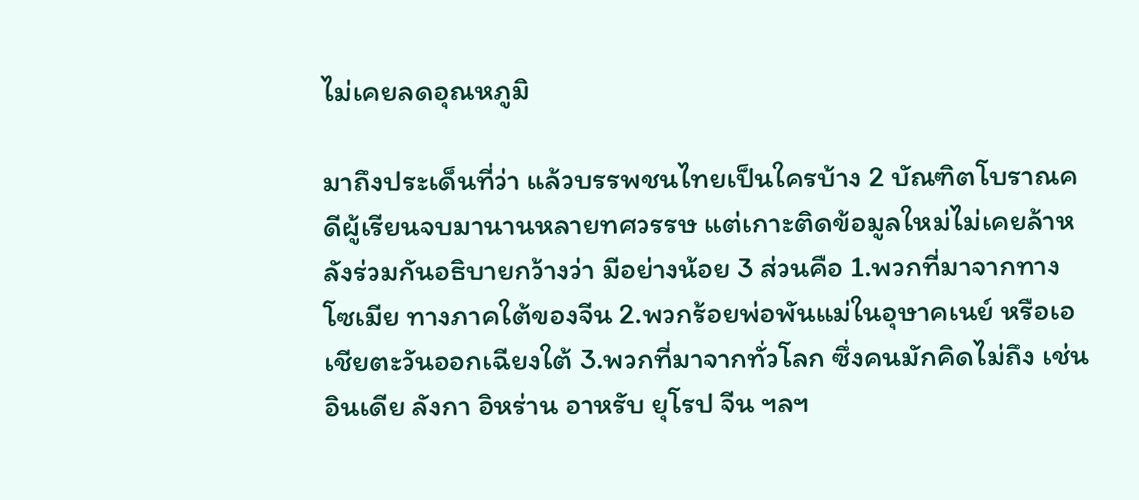ไม่เคยลดอุณหภูมิ

มาถึงประเด็นที่ว่า แล้วบรรพชนไทยเป็นใครบ้าง 2 บัณฑิตโบราณคดีผู้เรียนจบมานานหลายทศวรรษ แต่เกาะติดข้อมูลใหม่ไม่เคยล้าหลังร่วมกันอธิบายกว้างว่า มีอย่างน้อย 3 ส่วนคือ 1.พวกที่มาจากทางโซเมีย ทางภาคใต้ของจีน 2.พวกร้อยพ่อพันแม่ในอุษาคเนย์ หรือเอเชียตะวันออกเฉียงใต้ 3.พวกที่มาจากทั่วโลก ซึ่งคนมักคิดไม่ถึง เช่น อินเดีย ลังกา อิหร่าน อาหรับ ยุโรป จีน ฯลฯ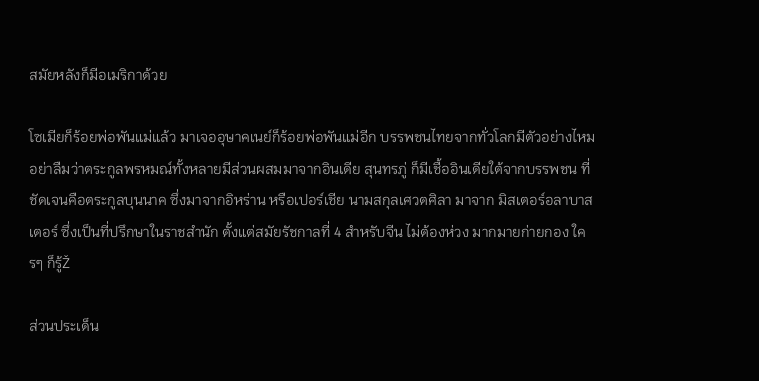สมัยหลังก็มีอเมริกาด้วย

โซเมียก็ร้อยพ่อพันแม่แล้ว มาเจออุษาคเนย์ก็ร้อยพ่อพันแม่อีก บรรพชนไทยจากทั่วโลกมีตัวอย่างไหม อย่าลืมว่าตระกูลพรหมณ์ทั้งหลายมีส่วนผสมมาจากอินเดีย สุนทรภู่ ก็มีเชื้ออินเดียใต้จากบรรพชน ที่ชัดเจนคือตระกูลบุนนาค ซึ่งมาจากอิหร่าน หรือเปอร์เชีย นามสกุลเศวตศิลา มาจาก มิสเตอร์อลาบาสเตอร์ ซึ่งเป็นที่ปรึกษาในราชสำนัก ตั้งแต่สมัยรัชกาลที่ 4 สำหรับจีน ไม่ต้องห่วง มากมายก่ายกอง ใครๆ ก็รู้Ž

ส่วนประเด็น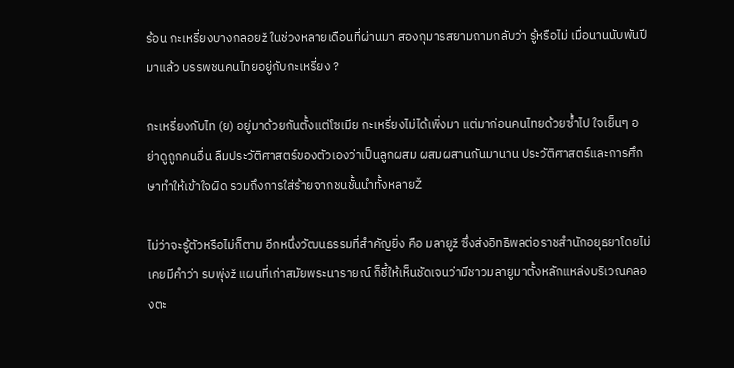ร้อน กะเหรี่ยงบางกลอยž ในช่วงหลายเดือนที่ผ่านมา สองกุมารสยามถามกลับว่า รู้หรือไม่ เมื่อนานนับพันปีมาแล้ว บรรพชนคนไทยอยู่กับกะเหรี่ยง ?

กะเหรี่ยงกับไท (ย) อยู่มาด้วยกันตั้งแต่โซเมีย กะเหรี่ยงไม่ได้เพิ่งมา แต่มาก่อนคนไทยด้วยซ้ำไป ใจเย็นๆ อย่าดูถูกคนอื่น ลืมประวัติศาสตร์ของตัวเองว่าเป็นลูกผสม ผสมผสานกันมานาน ประวัติศาสตร์และการศึกษาทำให้เข้าใจผิด รวมถึงการใส่ร้ายจากชนชั้นนำทั้งหลายŽ

ไม่ว่าจะรู้ตัวหรือไม่ก็ตาม อีกหนึ่งวัฒนธรรมที่สำคัญยิ่ง คือ มลายูž ซึ่งส่งอิทธิพลต่อราชสำนักอยุธยาโดยไม่เคยมีคำว่า รบพุ่งž แผนที่เก่าสมัยพระนารายณ์ ก็ชี้ให้เห็นชัดเจนว่ามีชาวมลายูมาตั้งหลักแหล่งบริเวณคลองตะ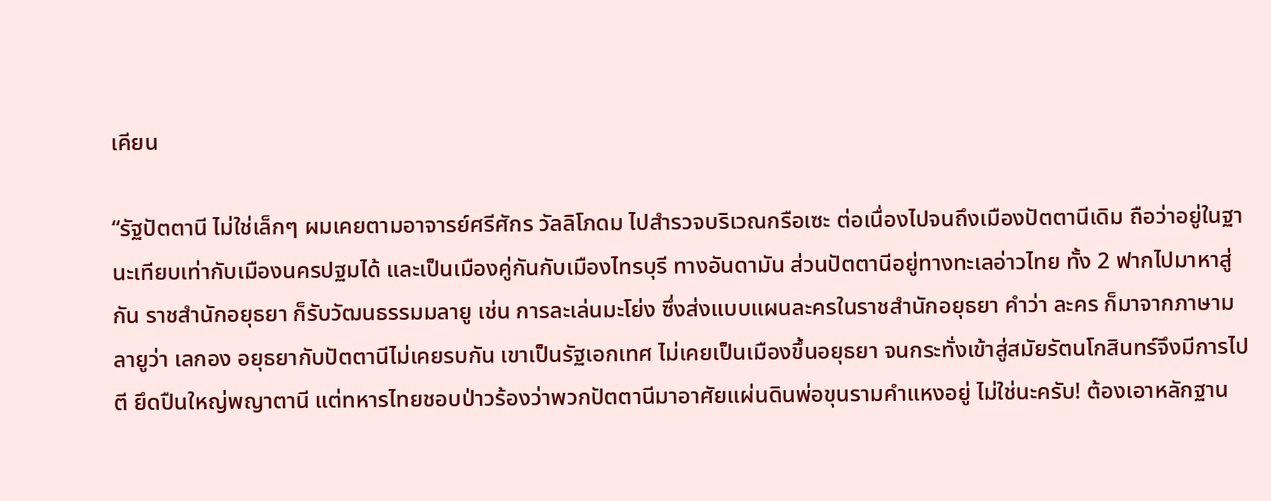เคียน

“รัฐปัตตานี ไม่ใช่เล็กๆ ผมเคยตามอาจารย์ศรีศักร วัลลิโภดม ไปสำรวจบริเวณกรือเซะ ต่อเนื่องไปจนถึงเมืองปัตตานีเดิม ถือว่าอยู่ในฐานะเทียบเท่ากับเมืองนครปฐมได้ และเป็นเมืองคู่กันกับเมืองไทรบุรี ทางอันดามัน ส่วนปัตตานีอยู่ทางทะเลอ่าวไทย ทั้ง 2 ฟากไปมาหาสู่กัน ราชสำนักอยุธยา ก็รับวัฒนธรรมมลายู เช่น การละเล่นมะโย่ง ซึ่งส่งแบบแผนละครในราชสำนักอยุธยา คำว่า ละคร ก็มาจากภาษามลายูว่า เลกอง อยุธยากับปัตตานีไม่เคยรบกัน เขาเป็นรัฐเอกเทศ ไม่เคยเป็นเมืองขึ้นอยุธยา จนกระทั่งเข้าสู่สมัยรัตนโกสินทร์จึงมีการไปตี ยึดปืนใหญ่พญาตานี แต่ทหารไทยชอบป่าวร้องว่าพวกปัตตานีมาอาศัยแผ่นดินพ่อขุนรามคำแหงอยู่ ไม่ใช่นะครับ! ต้องเอาหลักฐาน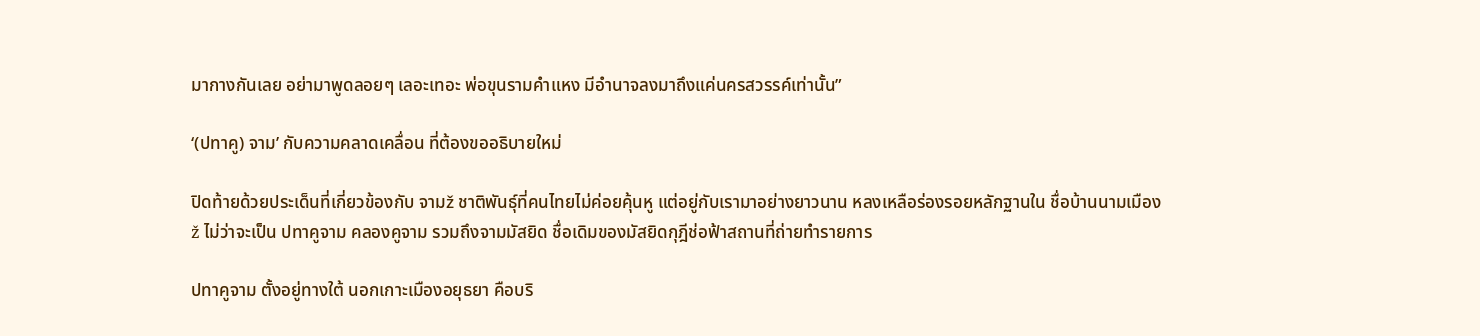มากางกันเลย อย่ามาพูดลอยๆ เลอะเทอะ พ่อขุนรามคำแหง มีอำนาจลงมาถึงแค่นครสวรรค์เท่านั้น”

‘(ปทาคู) จาม’ กับความคลาดเคลื่อน ที่ต้องขออธิบายใหม่

ปิดท้ายด้วยประเด็นที่เกี่ยวข้องกับ จามž ชาติพันธุ์ที่คนไทยไม่ค่อยคุ้นหู แต่อยู่กับเรามาอย่างยาวนาน หลงเหลือร่องรอยหลักฐานใน ชื่อบ้านนามเมืองž ไม่ว่าจะเป็น ปทาคูจาม คลองคูจาม รวมถึงจามมัสยิด ชื่อเดิมของมัสยิดกุฎีช่อฟ้าสถานที่ถ่ายทำรายการ

ปทาคูจาม ตั้งอยู่ทางใต้ นอกเกาะเมืองอยุธยา คือบริ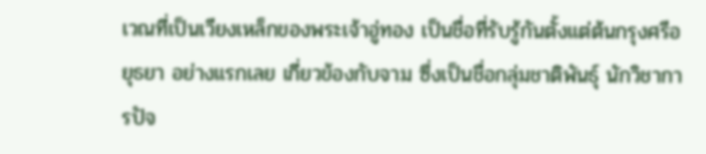เวณที่เป็นเวียงเหล็กของพระเจ้าอู่ทอง เป็นชื่อที่รับรู้กันตั้งแต่ต้นกรุงศรีอยุธยา อย่างแรกเลย เกี่ยวข้องกับจาม ซึ่งเป็นชื่อกลุ่มชาติพันธุ์ นักวิชาการปัจ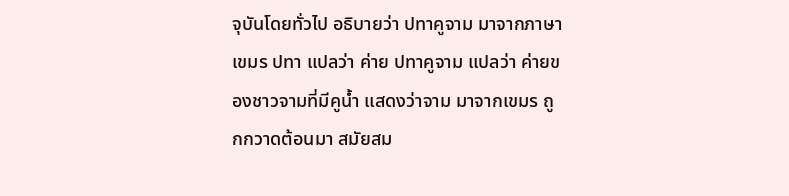จุบันโดยทั่วไป อธิบายว่า ปทาคูจาม มาจากภาษาเขมร ปทา แปลว่า ค่าย ปทาคูจาม แปลว่า ค่ายของชาวจามที่มีคูน้ำ แสดงว่าจาม มาจากเขมร ถูกกวาดต้อนมา สมัยสม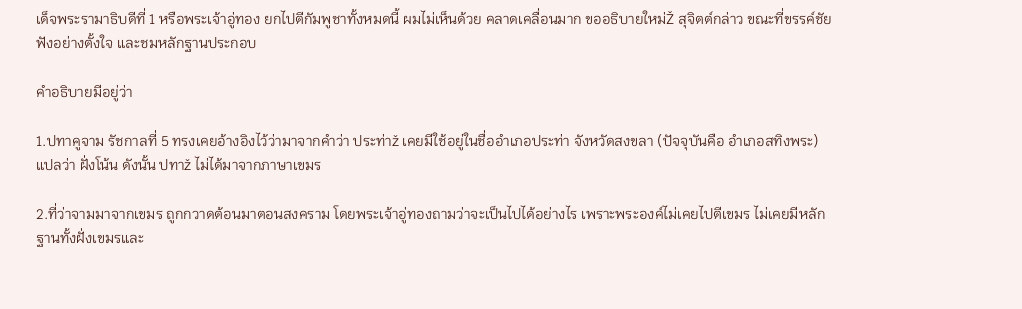เด็จพระรามาธิบดีที่ 1 หรือพระเจ้าอู่ทอง ยกไปตีกัมพูชาทั้งหมดนี้ ผมไม่เห็นด้วย คลาดเคลื่อนมาก ขออธิบายใหม่Ž สุจิตต์กล่าว ขณะที่ขรรค์ชัยฟังอย่างตั้งใจ และชมหลักฐานประกอบ

คำอธิบายมีอยู่ว่า

1.ปทาคูจาม รัชกาลที่ 5 ทรงเคยอ้างอิงไว้ว่ามาจากคำว่า ประท่าž เคยมีใช้อยู่ในชื่ออำเภอประท่า จังหวัดสงขลา (ปัจจุบันคือ อำเภอสทิงพระ) แปลว่า ฝั่งโน้น ดังนั้น ปทาž ไม่ได้มาจากภาษาเขมร

2.ที่ว่าจามมาจากเขมร ถูกกวาดต้อนมาตอนสงคราม โดยพระเจ้าอู่ทองถามว่าจะเป็นไปได้อย่างไร เพราะพระองค์ไม่เคยไปตีเขมร ไม่เคยมีหลักฐานทั้งฝั่งเขมรและ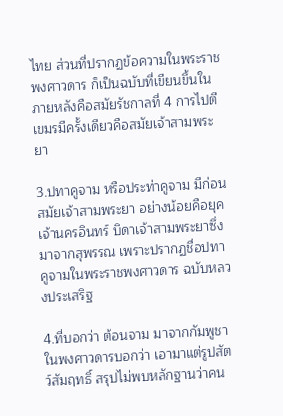ไทย ส่วนที่ปรากฏข้อความในพระราชพงศาวดาร ก็เป็นฉบับที่เขียนขึ้นในภายหลังคือสมัยรัชกาลที่ 4 การไปตีเขมรมีครั้งเดียวคือสมัยเจ้าสามพระยา

3.ปทาคูจาม หรือประท่าคูจาม มีก่อนสมัยเจ้าสามพระยา อย่างน้อยคือยุคเจ้านครอินทร์ บิดาเจ้าสามพระยาซึ่งมาจากสุพรรณ เพราะปรากฏชื่อปทาคูจามในพระราชพงศาวดาร ฉบับหลวงประเสริฐ

4.ที่บอกว่า ต้อนจาม มาจากกัมพูชา ในพงศาวดารบอกว่า เอามาแต่รูปสัตว์สัมฤทธิ์ สรุปไม่พบหลักฐานว่าคน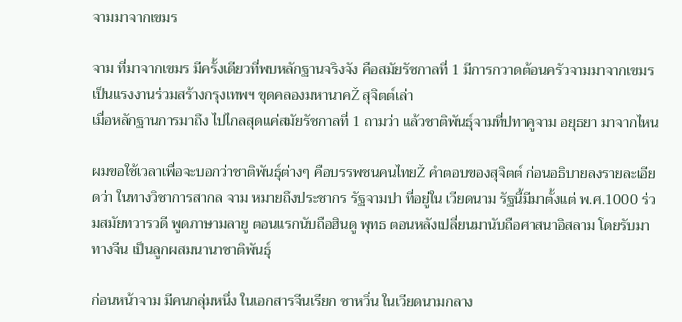จามมาจากเขมร

จาม ที่มาจากเขมร มีครั้งเดียวที่พบหลักฐานจริงจัง คือสมัยรัชกาลที่ 1 มีการกวาดต้อนครัวจามมาจากเขมร เป็นแรงงานร่วมสร้างกรุงเทพฯ ขุดคลองมหานาคŽ สุจิตต์เล่า
เมื่อหลักฐานการมาถึง ไปไกลสุดแค่สมัยรัชกาลที่ 1 ถามว่า แล้วชาติพันธุ์จามที่ปทาคูจาม อยุธยา มาจากไหน

ผมขอใช้เวลาเพื่อจะบอกว่าชาติพันธุ์ต่างๆ คือบรรพชนคนไทยŽ คำตอบของสุจิตต์ ก่อนอธิบายลงรายละเอียดว่า ในทางวิชาการสากล จาม หมายถึงประชากร รัฐจามปา ที่อยู่ใน เวียดนาม รัฐนี้มีมาตั้งแต่ พ.ศ.1000 ร่วมสมัยทวารวดี พูดภาษามลายู ตอนแรกนับถือฮินดู พุทธ ตอนหลังเปลี่ยนมานับถือศาสนาอิสลาม โดยรับมาทางจีน เป็นลูกผสมนานาชาติพันธุ์

ก่อนหน้าจาม มีคนกลุ่มหนึ่ง ในเอกสารจีนเรียก ซาหวิ่น ในเวียดนามกลาง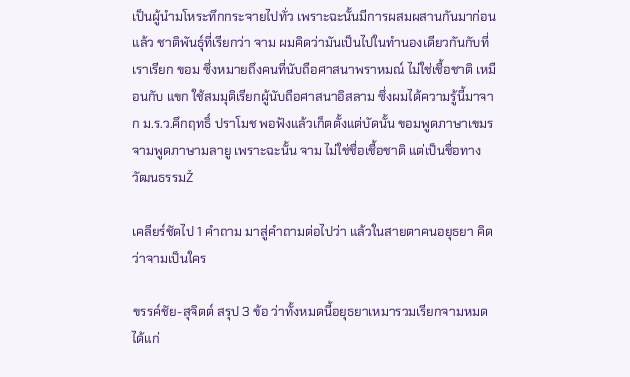เป็นผู้นำมโหระทึกกระจายไปทั่ว เพราะฉะนั้นมีการผสมผสานกันมาก่อนแล้ว ชาติพันธุ์ที่เรียกว่า จาม ผมคิดว่ามันเป็นไปในทำนองเดียวกันกับที่เราเรียก ขอม ซึ่งหมายถึงคนที่นับถือศาสนาพราหมณ์ ไม่ใช่เชื้อชาติ เหมือนกับ แขก ใช้สมมุติเรียกผู้นับถือศาสนาอิสลาม ซึ่งผมได้ความรู้นี้มาจาก ม.ร.ว.คึกฤทธิ์ ปราโมช พอฟังแล้วเก็ตตั้งแต่บัดนั้น ขอมพูดภาษาเขมร จามพูดภาษามลายู เพราะฉะนั้น จาม ไม่ใช่ชื่อเชื้อชาติ แต่เป็นชื่อทางวัฒนธรรมŽ

เคลียร์ชัดไป 1 คำถาม มาสู่คำถามต่อไปว่า แล้วในสายตาคนอยุธยา คิดว่าจามเป็นใคร

ขรรค์ชัย-สุจิตต์ สรุป 3 ข้อ ว่าทั้งหมดนี้อยุธยาเหมารวมเรียกจามหมด ได้แก่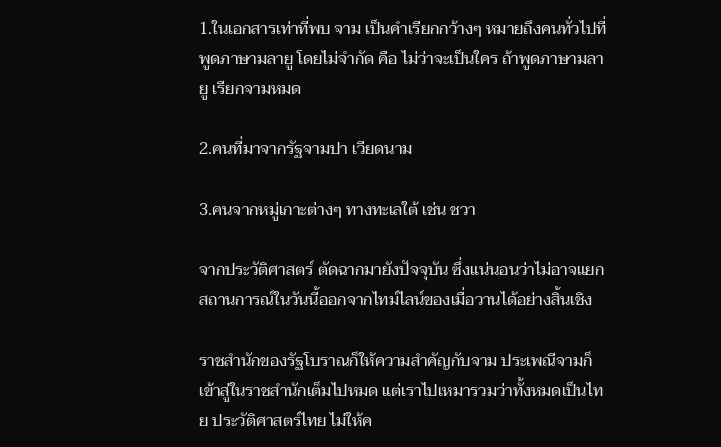1.ในเอกสารเท่าที่พบ จาม เป็นคำเรียกกว้างๆ หมายถึงคนทั่วไปที่พูดภาษามลายู โดยไม่จำกัด คือ ไม่ว่าจะเป็นใคร ถ้าพูดภาษามลายู เรียกจามหมด

2.คนที่มาจากรัฐจามปา เวียดนาม

3.คนจากหมู่เกาะต่างๆ ทางทะเลใต้ เช่น ชวา

จากประวัติศาสตร์ ตัดฉากมายังปัจจุบัน ซึ่งแน่นอนว่าไม่อาจแยกสถานการณ์ในวันนี้ออกจากไทม์ไลน์ของเมื่อวานได้อย่างสิ้นเชิง

ราชสำนักของรัฐโบราณก็ให้ความสำคัญกับจาม ประเพณีจามก็เข้าสู่ในราชสำนักเต็มไปหมด แต่เราไปเหมารวมว่าทั้งหมดเป็นไทย ประวัติศาสตร์ไทย ไม่ให้ค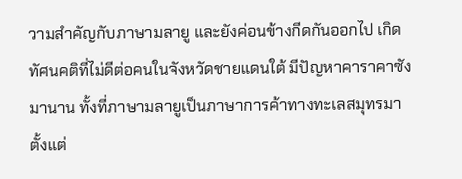วามสำคัญกับภาษามลายู และยังค่อนข้างกีดกันออกไป เกิดทัศนคติที่ไม่ดีต่อคนในจังหวัดชายแดนใต้ มีปัญหาคาราคาซังมานาน ทั้งที่ภาษามลายูเป็นภาษาการค้าทางทะเลสมุทรมาตั้งแต่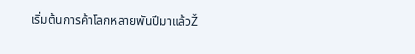เริ่มต้นการค้าโลกหลายพันปีมาแล้วŽ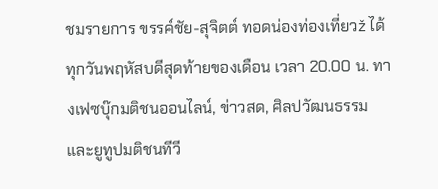ชมรายการ ขรรค์ชัย-สุจิตต์ ทอดน่องท่องเที่ยวž ได้ทุกวันพฤหัสบดีสุดท้ายของเดือน เวลา 20.00 น. ทางเฟซบุ๊กมติชนออนไลน์, ข่าวสด, ศิลปวัฒนธรรม และยูทูปมติชนทีวี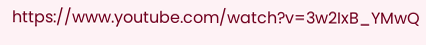https://www.youtube.com/watch?v=3w2IxB_YMwQ